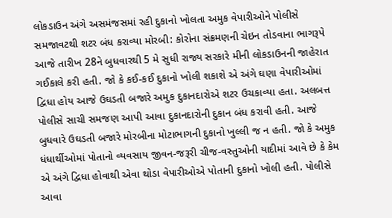લોકડાઉન અંગે અસમંજસમાં રહી દુકાનો ખોલતા અમુક વેપારીઓને પોલીસે સમજાવટથી શટર બંધ કરાવ્યા મોરબી: કોરોના સંક્રમણની ચેઇન તોડવાના ભાગરૂપે આજે તારીખ 28ને બુધવારથી 5 મે સુધી રાજ્ય સરકારે મીની લોકડાઉનની જાહેરાત ગઈકાલે કરી હતી. જો કે કઈ-કઈ દુકાનો ખોલી શકાશે એ અંગે ઘણા વેપારીઓમાં દ્વિધા હોય આજે ઉઘડતી બજારે અમુક દુકાનદારોએ શટર ઉચકાવ્યા હતા. અલબત્ત પોલીસે સાચી સમજણ આપી આવા દુકાનદારોની દુકાન બંધ કરાવી હતી. આજે બુધવારે ઉઘડતી બજારે મોરબીના મોટાભાગની દુકાનો ખુલ્લી જ ન હતી. જો કે અમુક ધંધાર્થીઓમાં પોતાનો વ્યવસાય જીવન-જરૂરી ચીજ-વસ્તુઓની યાદીમાં આવે છે કે કેમ એ અંગે દ્વિધા હોવાથી એવા થોડા વેપારીઓએ પોતાની દુકાનો ખોલી હતી. પોલીસે આવા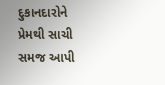દુકાનદારોને પ્રેમથી સાચી સમજ આપી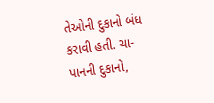તેઓની દુકાનો બંધ કરાવી હતી. ચા-પાનની દુકાનો,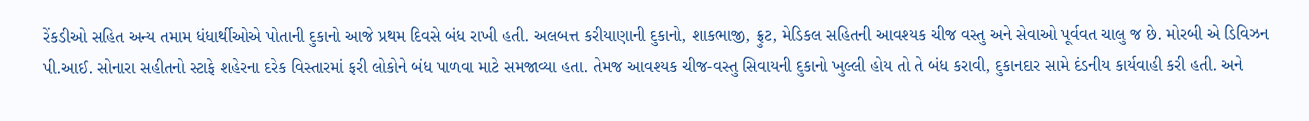રેંકડીઓ સહિત અન્ય તમામ ધંધાર્થીઓએ પોતાની દુકાનો આજે પ્રથમ દિવસે બંધ રાખી હતી. અલબત્ત કરીયાણાની દુકાનો, શાકભાજી, ફ્રુટ, મેડિકલ સહિતની આવશ્યક ચીજ વસ્તુ અને સેવાઓ પૂર્વવત ચાલુ જ છે. મોરબી એ ડિવિઝન પી.આઈ. સોનારા સહીતનો સ્ટાફે શહેરના દરેક વિસ્તારમાં ફરી લોકોને બંધ પાળવા માટે સમજાવ્યા હતા. તેમજ આવશ્યક ચીજ-વસ્તુ સિવાયની દુકાનો ખુલ્લી હોય તો તે બંધ કરાવી, દુકાનદાર સામે દંડનીય કાર્યવાહી કરી હતી. અને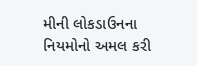મીની લોકડાઉનના નિયમોનો અમલ કરી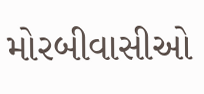મોરબીવાસીઓ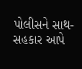પોલીસને સાથ-સહકાર આપે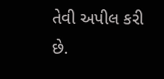તેવી અપીલ કરી છે.